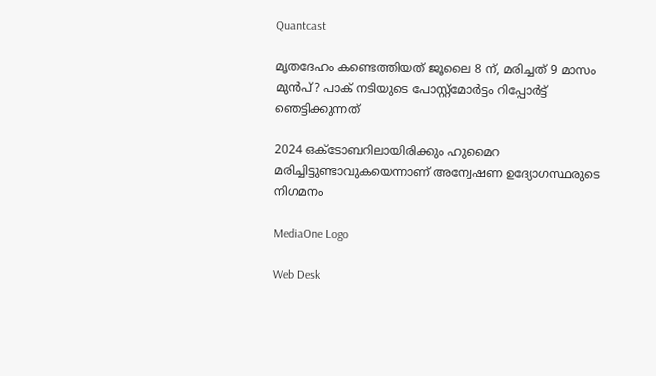Quantcast

മൃതദേഹം കണ്ടെത്തിയത് ജൂലൈ 8 ന്, മരിച്ചത് 9 മാസം മുൻപ്? പാക് നടിയുടെ പോസ്റ്റ്മോര്‍ട്ടം റിപ്പോര്‍ട്ട് ഞെട്ടിക്കുന്നത്

2024 ഒക്ടോബറിലായിരിക്കും ഹുമൈറ മരിച്ചിട്ടുണ്ടാവുകയെന്നാണ് അന്വേഷണ ഉദ്യോഗസ്ഥരുടെ നിഗമനം

MediaOne Logo

Web Desk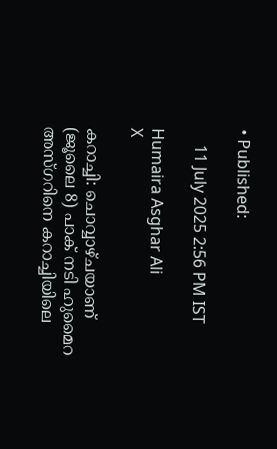• Published:

    11 July 2025 2:56 PM IST

Humaira Asghar Ali
X

കറാച്ചി: ചൊവ്വാഴ്ചയാണ് (ജൂലൈ 8) പാക് നടി ഹുമൈറ അസ്ഗറിനെ കറാച്ചിയിലെ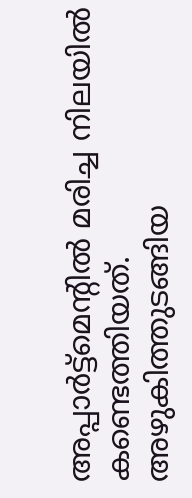അപ്പാര്‍ട്ട്മെന്‍റിൽ മരിച്ച നിലയിൽ കണ്ടെത്തിയത്. അഴുകിത്തുടങ്ങിയ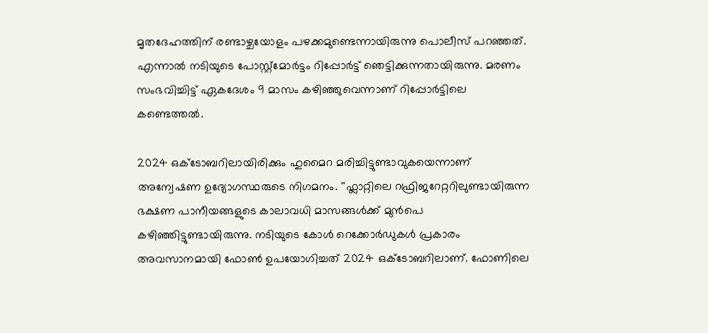മൃതദേഹത്തിന് രണ്ടാഴ്ചയോളം പഴക്കമുണ്ടെന്നായിരുന്നു പൊലീസ് പറഞ്ഞത്. എന്നാൽ നടിയുടെ പോസ്റ്റ്മോര്‍ട്ടം റിപ്പോര്‍ട്ട് ഞെട്ടിക്കുന്നതായിരുന്നു. മരണം സംഭവിച്ചിട്ട് ഏകദേശം 9 മാസം കഴിഞ്ഞുവെന്നാണ് റിപ്പോര്‍ട്ടിലെ കണ്ടെത്തൽ.

2024 ഒക്ടോബറിലായിരിക്കും ഹുമൈറ മരിച്ചിട്ടുണ്ടാവുകയെന്നാണ് അന്വേഷണ ഉദ്യോഗസ്ഥരുടെ നിഗമനം. ''ഫ്ലാറ്റിലെ റഫ്രിജറേറ്ററിലുണ്ടായിരുന്ന ഭക്ഷണ പാനീയങ്ങളുടെ കാലാവധി മാസങ്ങൾക്ക് മുൻപെ കഴിഞ്ഞിട്ടുണ്ടായിരുന്നു. നടിയുടെ കോൾ റെക്കോർഡുകൾ പ്രകാരം അവസാനമായി ഫോൺ ഉപയോഗിച്ചത് 2024 ഒക്ടോബറിലാണ്. ഫോണിലെ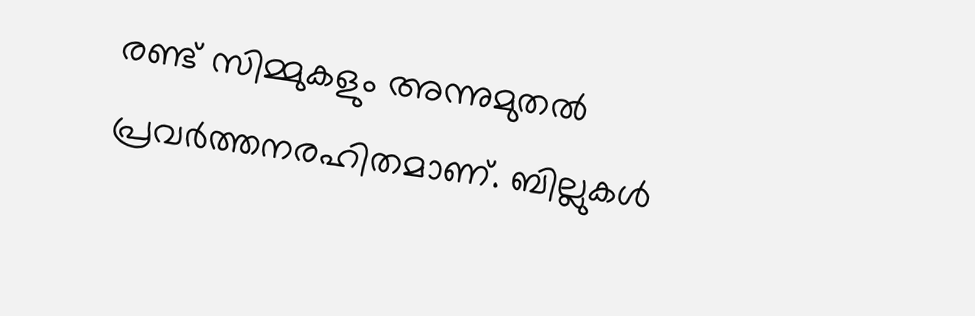രണ്ട് സിമ്മുകളും അന്നുമുതൽ പ്രവർത്തനരഹിതമാണ്. ബില്ലുകൾ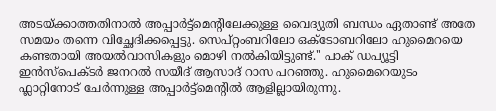അടയ്ക്കാത്തതിനാൽ അപ്പാർട്ട്മെന്‍റിലേക്കുള്ള വൈദ്യുതി ബന്ധം ഏതാണ്ട് അതേ സമയം തന്നെ വിച്ഛേദിക്കപ്പെട്ടു. സെപ്റ്റംബറിലോ ഒക്ടോബറിലോ ഹുമൈറയെ കണ്ടതായി അയൽവാസികളും മൊഴി നൽകിയിട്ടുണ്ട്.'' പാക് ഡപ്യൂട്ടി ഇൻസ്പെക്ടർ ജനറൽ സയീദ് ആസാദ് റാസ പറഞ്ഞു. ഹുമൈറെയുടം ഫ്ലാറ്റിനോട് ചേർന്നുള്ള അപ്പാർട്ട്മെന്റിൽ ആളില്ലായിരുന്നു.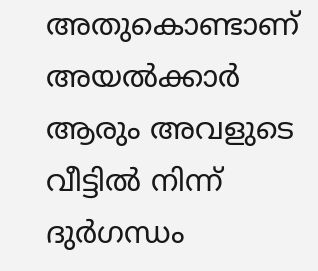അതുകൊണ്ടാണ് അയൽക്കാർ ആരും അവളുടെ വീട്ടിൽ നിന്ന് ദുർഗന്ധം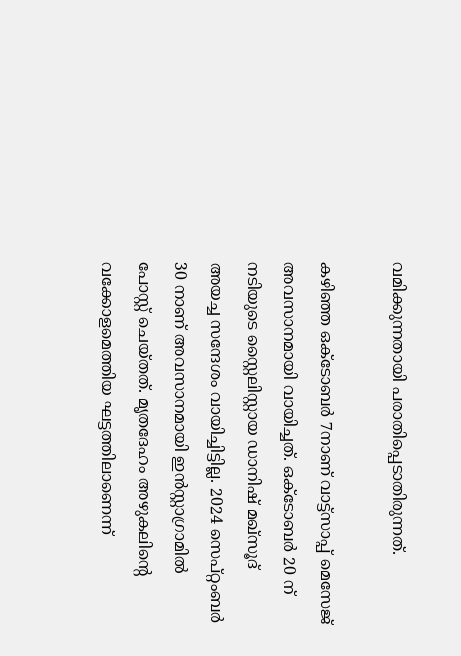വമിക്കുന്നതായി പരാതിപ്പെടാതിരുന്നത്.

കഴിഞ്ഞ ഒക്ടോബര്‍ 7നാണ് വാട്ട്സാപ്പ് മെസേജ് അവസാനമായി വായിച്ചത്. ഒക്ടോബർ 20 ന് നടിയുടെ സ്റ്റൈലിസ്റ്റായ ഡാനിഷ് മഖ്‌സൂദ് അയച്ച സന്ദേശം വായിച്ചിട്ടില്ല. 2024 സെപ്റ്റംബർ 30 നാണ് അവസാനമായി ഇൻസ്റ്റാഗ്രാമിൽ പോസ്റ്റ് ചെയ്തത്. മൃതദേഹം അഴുകലിന്‍റെ വക്കോളമെത്തിയ ഘട്ടത്തിലാണെന്ന്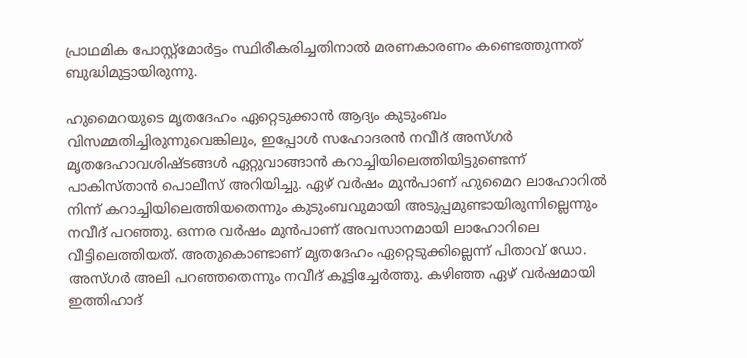പ്രാഥമിക പോസ്റ്റ്‌മോർട്ടം സ്ഥിരീകരിച്ചതിനാൽ മരണകാരണം കണ്ടെത്തുന്നത് ബുദ്ധിമുട്ടായിരുന്നു.

ഹുമൈറയുടെ മൃതദേഹം ഏറ്റെടുക്കാൻ ആദ്യം കുടുംബം വിസമ്മതിച്ചിരുന്നുവെങ്കിലും, ഇപ്പോൾ സഹോദരൻ നവീദ് അസ്ഗർ മൃതദേഹാവശിഷ്ടങ്ങൾ ഏറ്റുവാങ്ങാൻ കറാച്ചിയിലെത്തിയിട്ടുണ്ടെന്ന് പാകിസ്താൻ പൊലീസ് അറിയിച്ചു. ഏഴ് വർഷം മുൻപാണ് ഹുമൈറ ലാഹോറിൽ നിന്ന് കറാച്ചിയിലെത്തിയതെന്നും കുടുംബവുമായി അടുപ്പമുണ്ടായിരുന്നില്ലെന്നും നവീദ് പറഞ്ഞു. ഒന്നര വർഷം മുൻപാണ് അവസാനമായി ലാഹോറിലെ വീട്ടിലെത്തിയത്. അതുകൊണ്ടാണ് മൃതദേഹം ഏറ്റെടുക്കില്ലെന്ന് പിതാവ് ഡോ. അസ്ഗര്‍ അലി പറഞ്ഞതെന്നും നവീദ് കൂട്ടിച്ചേർത്തു. കഴിഞ്ഞ ഏഴ് വര്‍ഷമായി ഇത്തിഹാദ്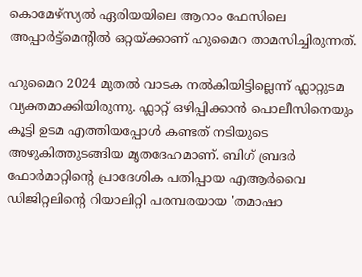കൊമേഴ്‌സ്യൽ ഏരിയയിലെ ആറാം ഫേസിലെ അപ്പാര്‍ട്ട്മെന്‍റിൽ ഒറ്റയ്ക്കാണ് ഹുമൈറ താമസിച്ചിരുന്നത്.

ഹുമൈറ 2024 മുതൽ വാടക നൽകിയിട്ടില്ലെന്ന് ഫ്ലാറ്റുടമ വ്യക്തമാക്കിയിരുന്നു. ഫ്ലാറ്റ് ഒഴിപ്പിക്കാൻ പൊലീസിനെയും കൂട്ടി ഉടമ എത്തിയപ്പോൾ കണ്ടത് നടിയുടെ അഴുകിത്തുടങ്ങിയ മൃതദേഹമാണ്. ബിഗ് ബ്രദർ ഫോർമാറ്റിന്‍റെ പ്രാദേശിക പതിപ്പായ എആർവൈ ഡിജിറ്റലിന്‍റെ റിയാലിറ്റി പരമ്പരയായ 'തമാഷാ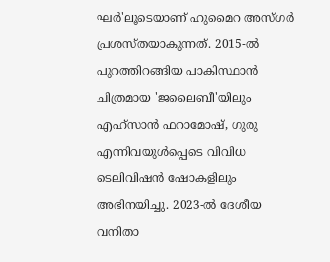ഘർ'ലൂടെയാണ് ഹുമൈറ അസ്ഗർ പ്രശസ്തയാകുന്നത്. 2015-ൽ പുറത്തിറങ്ങിയ പാകിസ്ഥാൻ ചിത്രമായ 'ജലൈബീ'യിലും എഹ്സാൻ ഫറാമോഷ്, ഗുരു എന്നിവയുൾപ്പെടെ വിവിധ ടെലിവിഷൻ ഷോകളിലും അഭിനയിച്ചു. 2023-ൽ ദേശീയ വനിതാ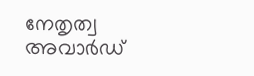നേതൃത്വ അവാർഡ്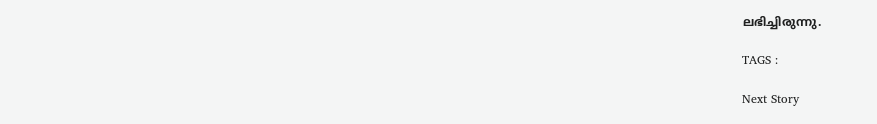ലഭിച്ചിരുന്നു.

TAGS :

Next Story